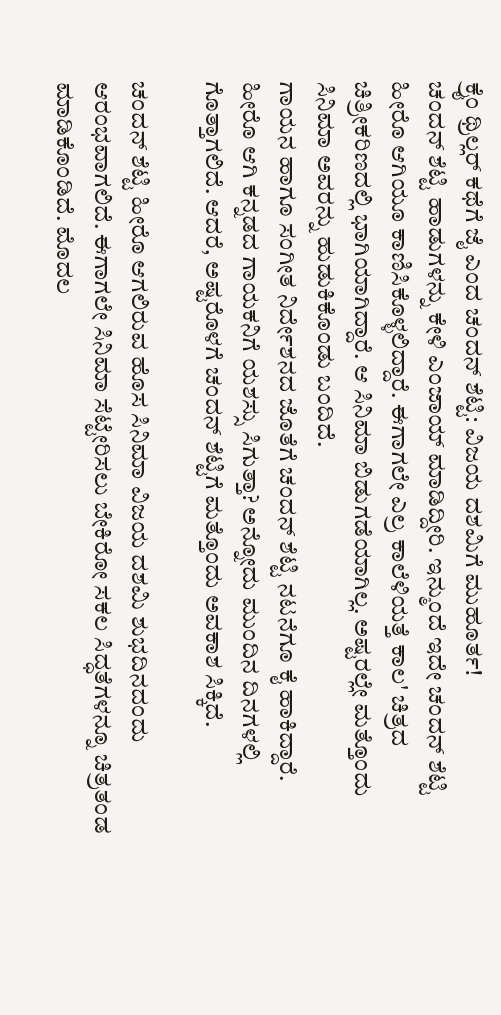ಕ್ರೈಂ ಥ್ರಿಲ್ಲರ್ ಕಥೆಗೆ ಜೈ ಎಂದ ಚಂದನ್ ಶೆಟ್ಟಿ: ವಿಜಯ ದಶಮಿಗೆ ಮುಹೂರ್ತ!
ಚಂದನ್ ಶೆಟ್ಟಿ ಹಾಡುಗಳನ್ನು ಕೇಳಿ ಎಂಜಾಯ್ ಮಾಡಿದ್ದೀರಿ. ಇನ್ಮುಂದೆ ಇದೇ ಚಂದನ್ ಶೆಟ್ಟಿ ಹೀರೊ ಆಗಿಯೂ ಕಾಣಿಸಿಕೊಳ್ಳಲಿದ್ದಾರೆ. ಈಗಾಗಲೇ ಎಲ್ರ ಕಾಲೆಳಿಯತ್ತೆ ಕಾಲ' ಚಿತ್ರದ ಚಿತ್ರೀಕರಿಣದಲ್ಲಿ ಭಾಗಿಯಾಗಿದ್ದಾರೆ. ಆ ಸಿನಿಮಾ ಬಿಡುಗಡೆಯಾಗಿಲ್ಲ. ಅಷ್ಟರಲ್ಲೇ ಮತ್ತೊಂದು ಸಿನಿಮಾ ಅವರನ್ನು ಹುಡುಕಿಕೊಂಡು ಬಂದಿದೆ.
ಗಾಯನ ಹಾಗೂ ಸಂಗೀತ ನಿರ್ದೇಶನದ ಜೊತೆಗೆ ಚಂದನ್ ಶೆಟ್ಟಿ ನಟನೆಗೂ ಕೈ ಹಾಕಿದ್ದಾರೆ. ಹೀರೊ ಆಗಿ ಕನ್ನಡದ ಗಾಯಕನಿಗೆ ಯಶಸ್ಸು ಸಿಗುತ್ತಾ? ಅನ್ನೋದು ಮುಂದಿನ ದಿನಗಳಲ್ಲಿ ಗೊತ್ತಾಗಲಿದೆ. ಆದರೆ, ಅಷ್ಟರೊಳಗೆ ಚಂದನ್ ಶೆಟ್ಟಿಗೆ ಮತ್ತೊಂದು ಅವಕಾಶ ಸಿಕ್ಕಿದೆ.

ಚಂದನ್ ಶೆಟ್ಟಿ ಹೀರೊ ಆಗಲಿರುವ ಹೊಸ ಸಿನಿಮಾ ವಿಜಯ ದಶಮಿ ಶುಭದಿನದಂದು ಆರಂಭವಾಗಲಿದೆ. ಈಗಾಗಲೇ ಸಿನಿಮಾ ಸೆಟ್ಟೇರಿಸಲು ಬೇಕಿರೋ ಸಕಲ ಸಿದ್ಧತೆಗಳನ್ನೂ ಚಿತ್ರತಂಡ ಮಾಡಿಕೊಂಡಿದೆ. ಮೊದಲ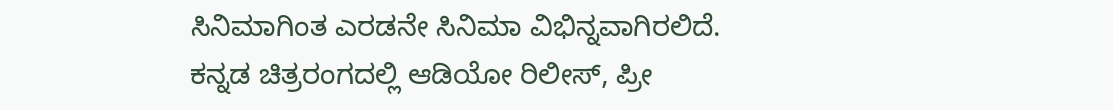ಸಿನಿಮಾಗಿಂತ ಎರಡನೇ ಸಿನಿಮಾ ವಿಭಿನ್ನವಾಗಿರಲಿದೆ.
ಕನ್ನಡ ಚಿತ್ರರಂಗದಲ್ಲಿ ಆಡಿಯೋ ರಿಲೀಸ್, ಪ್ರೀ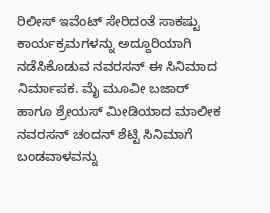ರಿಲೀಸ್ ಇವೆಂಟ್ ಸೇರಿದಂತೆ ಸಾಕಷ್ಟು ಕಾರ್ಯಕ್ರಮಗಳನ್ನು ಅದ್ದೂರಿಯಾಗಿ ನಡೆಸಿಕೊಡುವ ನವರಸನ್ ಈ ಸಿನಿಮಾದ ನಿರ್ಮಾಪಕ. ಮೈ ಮೂವೀ ಬಜಾರ್ ಹಾಗೂ ಶ್ರೇಯಸ್ ಮೀಡಿಯಾದ ಮಾಲೀಕ ನವರಸನ್ ಚಂದನ್ ಶೆಟ್ಟಿ ಸಿನಿಮಾಗೆ ಬಂಡವಾಳವನ್ನು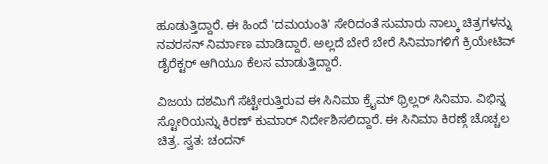ಹೂಡುತ್ತಿದ್ದಾರೆ. ಈ ಹಿಂದೆ 'ದಮಯಂತಿ' ಸೇರಿದಂತೆ ಸುಮಾರು ನಾಲ್ಕು ಚಿತ್ರಗಳನ್ನು ನವರಸನ್ ನಿರ್ಮಾಣ ಮಾಡಿದ್ದಾರೆ. ಅಲ್ಲದೆ ಬೇರೆ ಬೇರೆ ಸಿನಿಮಾಗಳಿಗೆ ಕ್ರಿಯೇಟಿವ್ ಡೈರೆಕ್ಟರ್ ಆಗಿಯೂ ಕೆಲಸ ಮಾಡುತ್ತಿದ್ದಾರೆ.

ವಿಜಯ ದಶಮಿಗೆ ಸೆಟ್ಟೇರುತ್ತಿರುವ ಈ ಸಿನಿಮಾ ಕ್ರೈಮ್ ಥ್ರಿಲ್ಲರ್ ಸಿನಿಮಾ. ವಿಭಿನ್ನ ಸ್ಟೋರಿಯನ್ನು ಕಿರಣ್ ಕುಮಾರ್ ನಿರ್ದೇಶಿಸಲಿದ್ದಾರೆ. ಈ ಸಿನಿಮಾ ಕಿರಣ್ಗೆ ಚೊಚ್ಚಲ ಚಿತ್ರ. ಸ್ವತ: ಚಂದನ್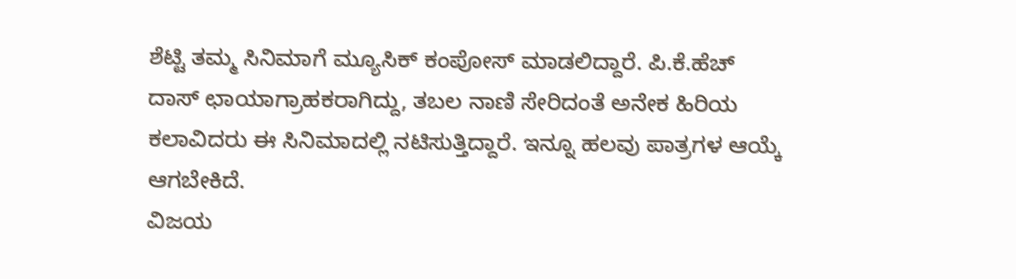ಶೆಟ್ಟಿ ತಮ್ಮ ಸಿನಿಮಾಗೆ ಮ್ಯೂಸಿಕ್ ಕಂಪೋಸ್ ಮಾಡಲಿದ್ದಾರೆ. ಪಿ.ಕೆ.ಹೆಚ್ ದಾಸ್ ಛಾಯಾಗ್ರಾಹಕರಾಗಿದ್ದು, ತಬಲ ನಾಣಿ ಸೇರಿದಂತೆ ಅನೇಕ ಹಿರಿಯ ಕಲಾವಿದರು ಈ ಸಿನಿಮಾದಲ್ಲಿ ನಟಿಸುತ್ತಿದ್ದಾರೆ. ಇನ್ನೂ ಹಲವು ಪಾತ್ರಗಳ ಆಯ್ಕೆ ಆಗಬೇಕಿದೆ.
ವಿಜಯ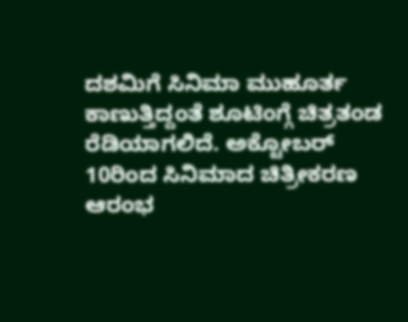ದಶಮಿಗೆ ಸಿನಿಮಾ ಮುಹೂರ್ತ ಕಾಣುತ್ತಿದ್ದಂತೆ ಶೂಟಿಂಗ್ಗೆ ಚಿತ್ರತಂಡ ರೆಡಿಯಾಗಲಿದೆ. ಅಕ್ಟೋಬರ್ 10ರಿಂದ ಸಿನಿಮಾದ ಚಿತ್ರೀಕರಣ ಆರಂಭ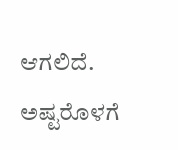ಆಗಲಿದೆ. ಅಷ್ಟರೊಳಗೆ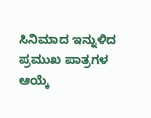ಸಿನಿಮಾದ ಇನ್ನುಳಿದ ಪ್ರಮುಖ ಪಾತ್ರಗಳ ಆಯ್ಕೆ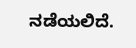ನಡೆಯಲಿದೆ.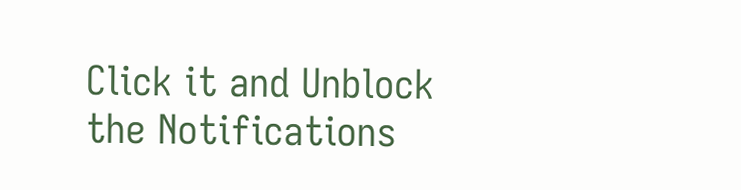Click it and Unblock the Notifications